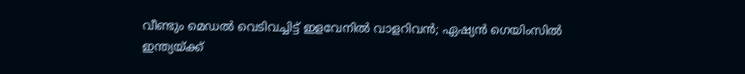വീണ്ടും മെഡൽ വെടിവച്ചിട്ട് ഇളവേനിൽ വാളറിവൻ; ഏഷ്യൻ ഗെയിംസിൽ ഇന്ത്യയ്ക്ക്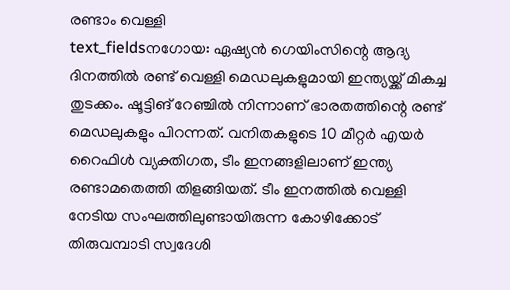രണ്ടാം വെള്ളി
text_fieldsനഗോയ: ഏഷ്യൻ ഗെയിംസിന്റെ ആദ്യ ദിനത്തിൽ രണ്ട് വെള്ളി മെഡലുകളുമായി ഇന്ത്യയ്ക്ക് മികച്ച തുടക്കം. ഷൂട്ടിങ് റേഞ്ചിൽ നിന്നാണ് ഭാരതത്തിന്റെ രണ്ട് മെഡലുകളും പിറന്നത്. വനിതകളുടെ 10 മീറ്റർ എയർ റൈഫിൾ വ്യക്തിഗത, ടീം ഇനങ്ങളിലാണ് ഇന്ത്യ രണ്ടാമതെത്തി തിളങ്ങിയത്. ടീം ഇനത്തിൽ വെള്ളി നേടിയ സംഘത്തിലുണ്ടായിരുന്ന കോഴിക്കോട് തിരുവമ്പാടി സ്വദേശി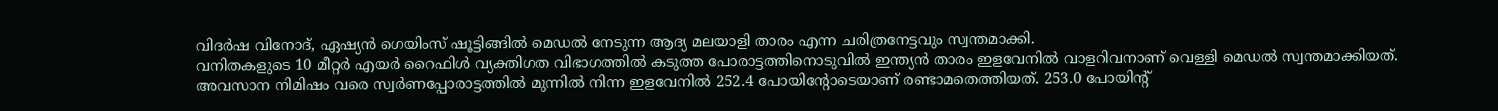വിദർഷ വിനോദ്, ഏഷ്യൻ ഗെയിംസ് ഷൂട്ടിങ്ങിൽ മെഡൽ നേടുന്ന ആദ്യ മലയാളി താരം എന്ന ചരിത്രനേട്ടവും സ്വന്തമാക്കി.
വനിതകളുടെ 10 മീറ്റർ എയർ റൈഫിൾ വ്യക്തിഗത വിഭാഗത്തിൽ കടുത്ത പോരാട്ടത്തിനൊടുവിൽ ഇന്ത്യൻ താരം ഇളവേനിൽ വാളറിവനാണ് വെള്ളി മെഡൽ സ്വന്തമാക്കിയത്. അവസാന നിമിഷം വരെ സ്വർണപ്പോരാട്ടത്തിൽ മുന്നിൽ നിന്ന ഇളവേനിൽ 252.4 പോയിന്റോടെയാണ് രണ്ടാമതെത്തിയത്. 253.0 പോയിന്റ്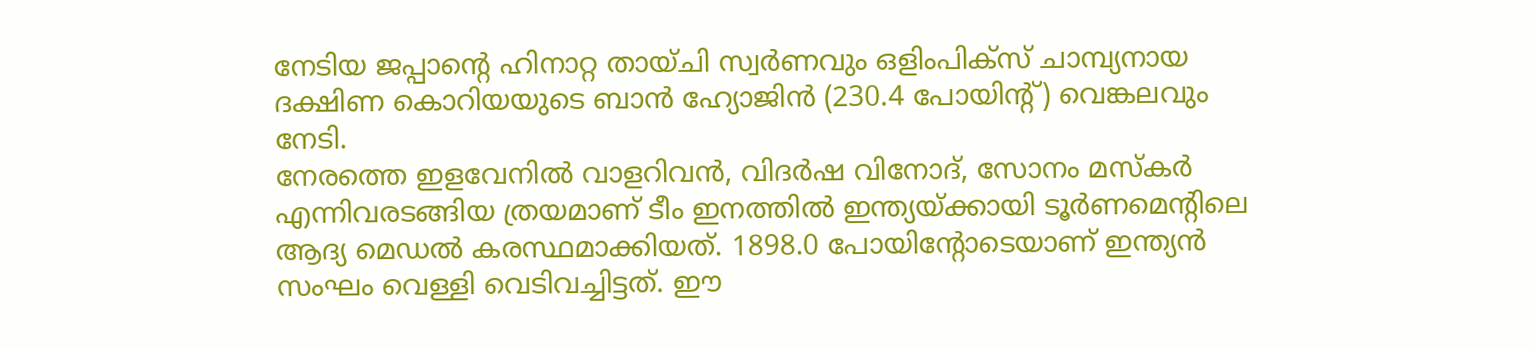നേടിയ ജപ്പാന്റെ ഹിനാറ്റ തായ്ചി സ്വർണവും ഒളിംപിക്സ് ചാമ്പ്യനായ ദക്ഷിണ കൊറിയയുടെ ബാൻ ഹ്യോജിൻ (230.4 പോയിന്റ്) വെങ്കലവും നേടി.
നേരത്തെ ഇളവേനിൽ വാളറിവൻ, വിദർഷ വിനോദ്, സോനം മസ്കർ എന്നിവരടങ്ങിയ ത്രയമാണ് ടീം ഇനത്തിൽ ഇന്ത്യയ്ക്കായി ടൂർണമെന്റിലെ ആദ്യ മെഡൽ കരസ്ഥമാക്കിയത്. 1898.0 പോയിന്റോടെയാണ് ഇന്ത്യൻ സംഘം വെള്ളി വെടിവച്ചിട്ടത്. ഈ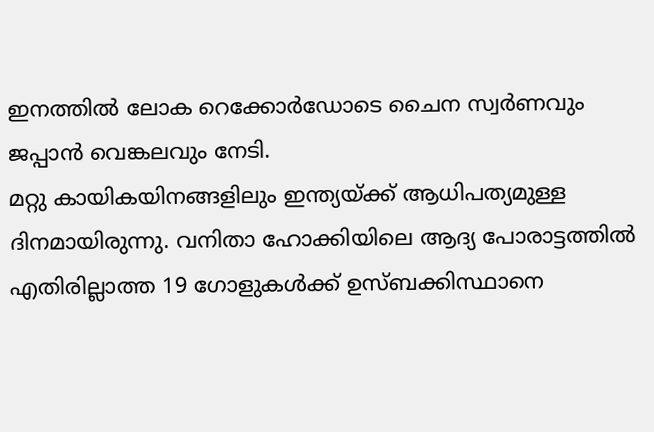ഇനത്തിൽ ലോക റെക്കോർഡോടെ ചൈന സ്വർണവും ജപ്പാൻ വെങ്കലവും നേടി.
മറ്റു കായികയിനങ്ങളിലും ഇന്ത്യയ്ക്ക് ആധിപത്യമുള്ള ദിനമായിരുന്നു. വനിതാ ഹോക്കിയിലെ ആദ്യ പോരാട്ടത്തിൽ എതിരില്ലാത്ത 19 ഗോളുകൾക്ക് ഉസ്ബക്കിസ്ഥാനെ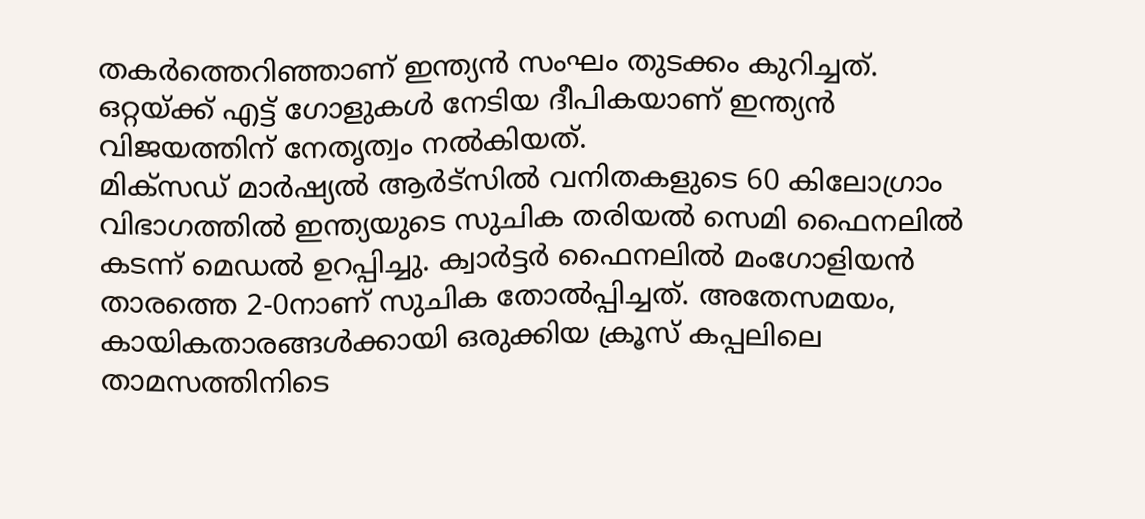തകർത്തെറിഞ്ഞാണ് ഇന്ത്യൻ സംഘം തുടക്കം കുറിച്ചത്. ഒറ്റയ്ക്ക് എട്ട് ഗോളുകൾ നേടിയ ദീപികയാണ് ഇന്ത്യൻ വിജയത്തിന് നേതൃത്വം നൽകിയത്.
മിക്സഡ് മാർഷ്യൽ ആർട്സിൽ വനിതകളുടെ 60 കിലോഗ്രാം വിഭാഗത്തിൽ ഇന്ത്യയുടെ സുചിക തരിയൽ സെമി ഫൈനലിൽ കടന്ന് മെഡൽ ഉറപ്പിച്ചു. ക്വാർട്ടർ ഫൈനലിൽ മംഗോളിയൻ താരത്തെ 2-0നാണ് സുചിക തോൽപ്പിച്ചത്. അതേസമയം, കായികതാരങ്ങൾക്കായി ഒരുക്കിയ ക്രൂസ് കപ്പലിലെ താമസത്തിനിടെ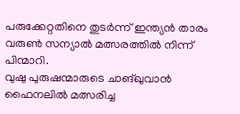പരുക്കേറ്റതിനെ തുടർന്ന് ഇന്ത്യൻ താരം വരുൺ സന്യാൽ മത്സരത്തിൽ നിന്ന് പിന്മാറി.
വുഷു പുരുഷന്മാരുടെ ചാങ്ഖുവാൻ ഫൈനലിൽ മത്സരിച്ച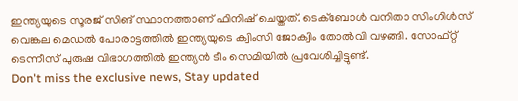ഇന്ത്യയുടെ സൂരജ് സിങ് സ്ഥാനത്താണ് ഫിനിഷ് ചെയ്തത്. ടെക്ബോൾ വനിതാ സിംഗിൾസ് വെങ്കല മെഡൽ പോരാട്ടത്തിൽ ഇന്ത്യയുടെ ക്വിംസി ജോക്വിം തോൽവി വഴങ്ങി. സോഫ്റ്റ് ടെന്നീസ് പുരുഷ വിഭാഗത്തിൽ ഇന്ത്യൻ ടീം സെമിയിൽ പ്രവേശിച്ചിട്ടുണ്ട്.
Don't miss the exclusive news, Stay updated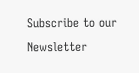Subscribe to our Newsletter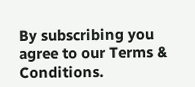By subscribing you agree to our Terms & Conditions.